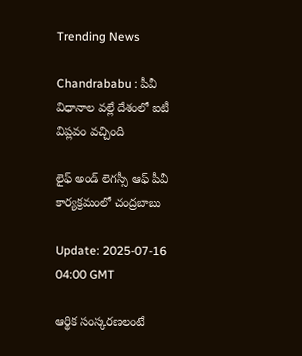Trending News

Chandrababu : పీవీ విధానాల వల్లే దేశంలో ఐటీ విప్లవం వచ్చింది

లైఫ్‌ అండ్‌ లెగస్సీ ఆఫ్‌ పీవీ కార్యక్రమంలో చంద్రబాబు

Update: 2025-07-16 04:00 GMT

ఆర్థిక సంస్కరణలంటే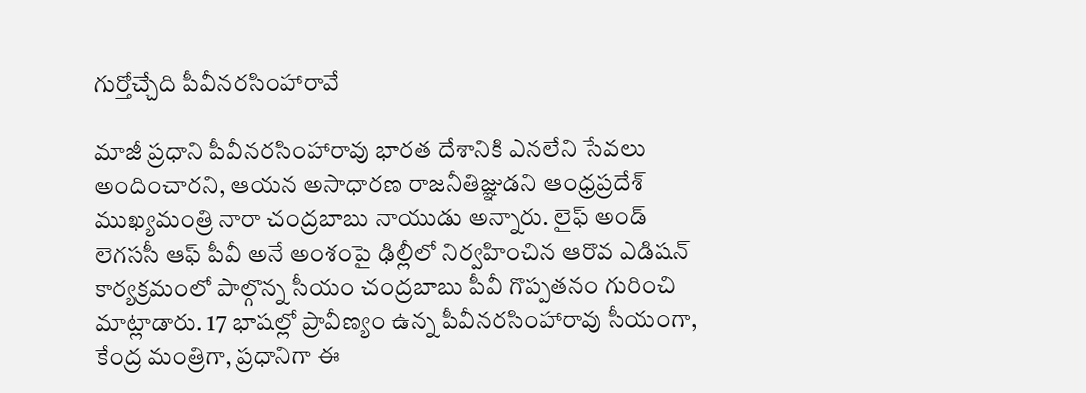గుర్తోచ్చేది పీవీనరసింహారావే

మాజీ ప్రధాని పీవీనరసింహారావు భారత దేశానికి ఎనలేని సేవలు అందించారని, ఆయన అసాధారణ రాజనీతిజ్ఞుడని ఆంధ్రప్రదేశ్‌ ముఖ్యమంత్రి నారా చంద్రబాబు నాయుడు అన్నారు. లైఫ్‌ అండ్‌ లెగససీ ఆఫ్‌ పీవీ అనే అంశంపై ఢిల్లీలో నిర్వహించిన ఆరొవ ఎడిషన్‌ కార్యక్రమంలో పాల్గొన్న సీయం చంద్రబాబు పీవీ గొప్పతనం గురించి మాట్లాడారు. 17 భాషల్లో ప్రావీణ్యం ఉన్న పీవీనరసింహారావు సీయంగా, కేంద్ర మంత్రిగా, ప్రధానిగా ఈ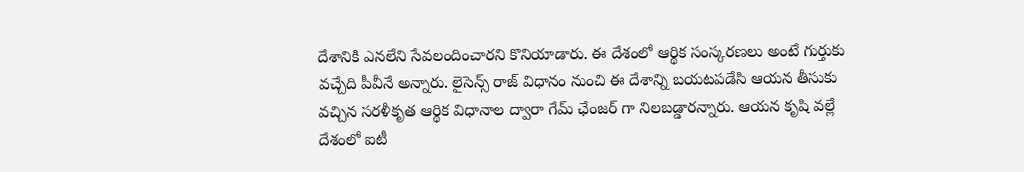దేశానికి ఎనలేని సేవలందించారని కొనియాడారు. ఈ దేశంలో ఆర్థిక సంస్కరణలు అంటే గుర్తుకు వచ్చేది పీవీనే అన్నారు. లైసెన్స్‌ రాజ్‌ విధానం నుంచి ఈ దేశాన్ని బయటపడేసి ఆయన తీసుకు వచ్చిన సరళీకృత ఆర్థిక విధానాల ద్వారా గేమ్‌ ఛేంజర్‌ గా నిలబడ్డారన్నారు. ఆయన కృషి వల్లే దేశంలో ఐటీ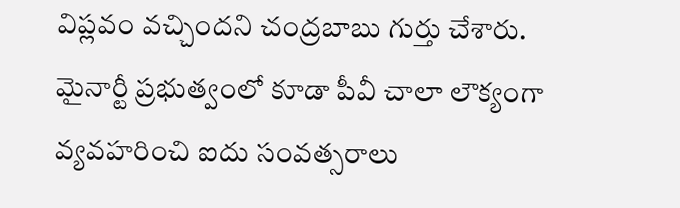విప్లవం వచ్చిందని చంద్రబాబు గుర్తు చేశారు. మైనార్టీ ప్రభుత్వంలో కూడా పీవీ చాలా లౌక్యంగా వ్యవహరించి ఐదు సంవత్సరాలు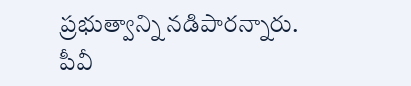ప్రభుత్వాన్ని నడిపారన్నారు. పీవీ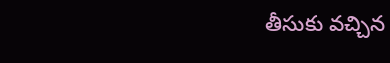తీసుకు వచ్చిన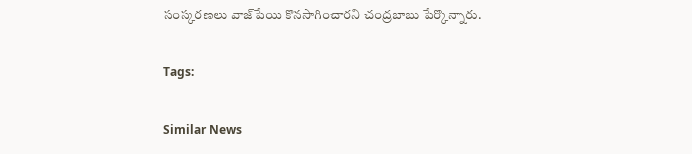సంస్కరణలు వాజ్‌పేయి కొనసాగించారని చంద్రబాబు పేర్కొన్నారు.

Tags:

Similar News